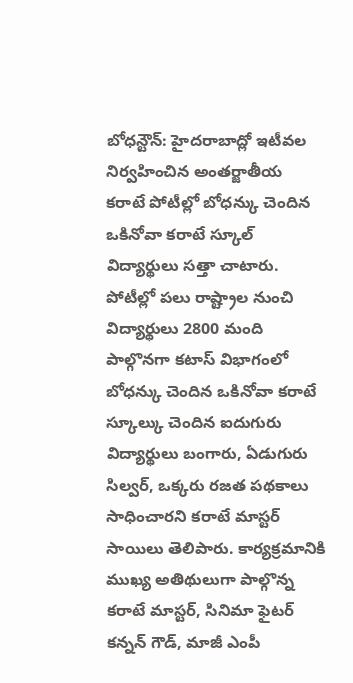బోధన్టౌన్: హైదరాబాద్లో ఇటీవల నిర్వహించిన అంతర్జాతీయ కరాటే పోటీల్లో బోధన్కు చెందిన ఒకినోవా కరాటే స్కూల్ విద్యార్థులు సత్తా చాటారు. పోటీల్లో పలు రాష్ట్రాల నుంచి విద్యార్థులు 2800 మంది పాల్గొనగా కటాస్ విభాగంలో బోధన్కు చెందిన ఒకినోవా కరాటే స్కూల్కు చెందిన ఐదుగురు విద్యార్థులు బంగారు, ఏడుగురు సిల్వర్, ఒక్కరు రజత పథకాలు సాధించారని కరాటే మాస్టర్ సాయిలు తెలిపారు. కార్యక్రమానికి ముఖ్య అతిథులుగా పాల్గొన్న కరాటే మాస్టర్, సినిమా ఫైటర్ కన్నన్ గౌడ్, మాజీ ఎంపీ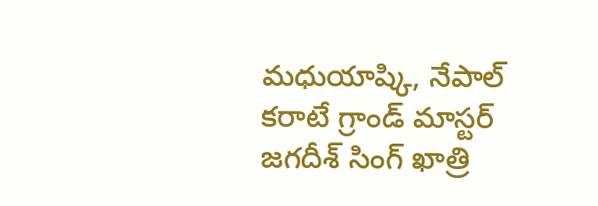మధుయాష్కి, నేపాల్ కరాటే గ్రాండ్ మాస్టర్ జగదీశ్ సింగ్ ఖాత్రి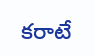కరాటే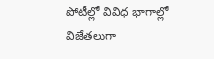పోటీల్లో వివిధ భాగాల్లో విజేతలుగా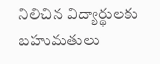నిలిచిన విద్యార్థులకు బహుమతులు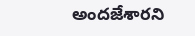అందజేశారని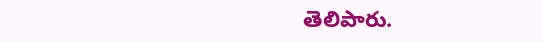తెలిపారు.